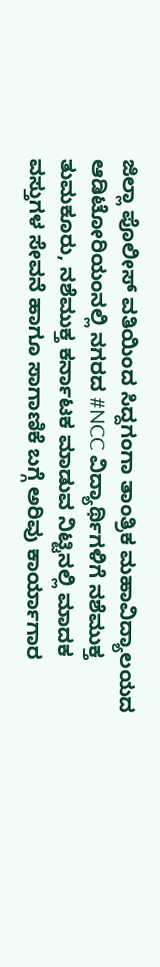ಜಿಲ್ಲಾ ಪೊಲೀಸ್ ವತಿಯಿಂದ ಸಿದ್ದಗಂಗಾ ತಾಂತ್ರಿಕ ಮಹಾವಿದ್ಯಾಲಯದ ಆಡಿಟೋರಿಯಂನಲ್ಲಿ ನಗರದ #NCC ವಿದ್ಯಾರ್ಥಿಗಳಿಗೆ ನಶೆಮುಕ್ತ ತುಮಕೂರು, ನಶೆಮುಕ್ತ ಕರ್ನಾಟಕ ಮಾಡುವ ನಿಟ್ಟಿನಲ್ಲಿ ಮಾದಕ ವಸ್ತುಗಳ ಸೇವನೆ ಹಾಗೂ ಸಾಗಾಣಿಕೆ ಬಗ್ಗೆ ಅರಿವು ಕಾರ್ಯಾಗಾರ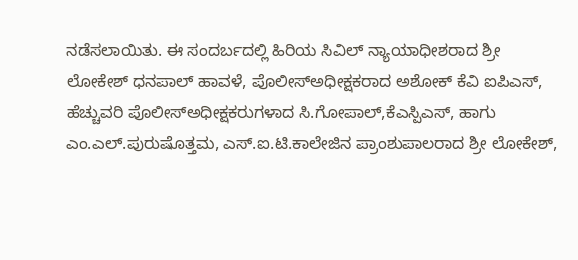ನಡೆಸಲಾಯಿತು. ಈ ಸಂದರ್ಬದಲ್ಲಿ ಹಿರಿಯ ಸಿವಿಲ್ ನ್ಯಾಯಾಧೀಶರಾದ ಶ್ರೀ ಲೋಕೇಶ್ ಧನಪಾಲ್ ಹಾವಳೆ, ಪೊಲೀಸ್ಅಧೀಕ್ಷಕರಾದ ಅಶೋಕ್ ಕೆವಿ ಐಪಿಎಸ್, ಹೆಚ್ಚುವರಿ ಪೊಲೀಸ್ಅಧೀಕ್ಷಕರುಗಳಾದ ಸಿ.ಗೋಪಾಲ್,ಕೆಎಸ್ಪಿಎಸ್, ಹಾಗು ಎಂ.ಎಲ್.ಪುರುಷೊತ್ತಮ, ಎಸ್.ಐ.ಟಿ.ಕಾಲೇಜಿನ ಪ್ರಾಂಶುಪಾಲರಾದ ಶ್ರೀ ಲೋಕೇಶ್,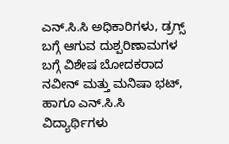ಎನ್.ಸಿ.ಸಿ ಅಧಿಕಾರಿಗಳು, ಡ್ರಗ್ಸ್ ಬಗ್ಗೆ ಆಗುವ ದುಶ್ಪರಿಣಾಮಗಳ ಬಗ್ಗೆ ವಿಶೇಷ ಬೋದಕರಾದ ನವೀನ್ ಮತ್ತು ಮನಿಷಾ ಭಟ್, ಹಾಗೂ ಎನ್.ಸಿ.ಸಿ ವಿದ್ಯಾರ್ಥಿಗಳು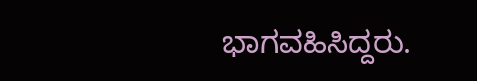ಭಾಗವಹಿಸಿದ್ದರು.